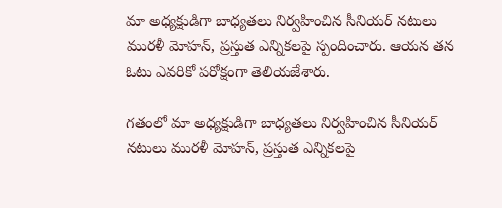మా అధ్యక్షుడిగా బాధ్యతలు నిర్వహించిన సీనియర్ నటులు మురళీ మోహన్, ప్రస్తుత ఎన్నికలపై స్పందించారు. ఆయన తన ఓటు ఎవరికో పరోక్షంగా తెలియజేశారు.

గతంలో మా అధ్యక్షుడిగా బాధ్యతలు నిర్వహించిన సీనియర్ నటులు మురళీ మోహన్, ప్రస్తుత ఎన్నికలపై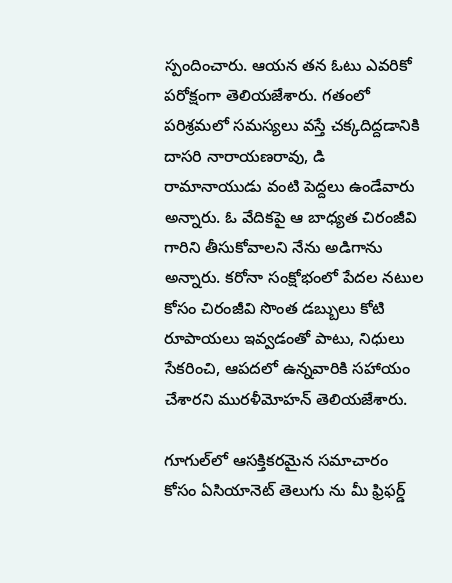స్పందించారు. ఆయన తన ఓటు ఎవరికో పరోక్షంగా తెలియజేశారు. గతంలో పరిశ్రమలో సమస్యలు వస్తే చక్కదిద్దడానికి దాసరి నారాయణరావు, డి రామానాయుడు వంటి పెద్దలు ఉండేవారు అన్నారు. ఓ వేదికపై ఆ బాధ్యత చిరంజీవి గారిని తీసుకోవాలని నేను అడిగాను అన్నారు. కరోనా సంక్షోభంలో పేదల నటుల కోసం చిరంజీవి సొంత డబ్బులు కోటి రూపాయలు ఇవ్వడంతో పాటు, నిధులు సేకరించి, ఆపదలో ఉన్నవారికి సహాయం చేశారని మురళీమోహన్ తెలియజేశారు.

గూగుల్‌లో ఆసక్తికరమైన సమాచారం కోసం ఏసియానెట్ తెలుగు ను మీ ఫ్రిఫర్డ్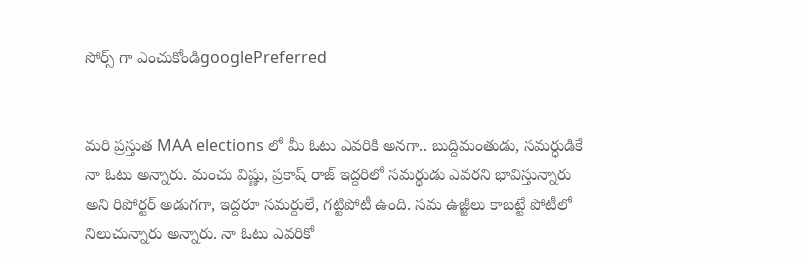సోర్స్ గా ఎంచుకోండిgooglePreferred


మరి ప్రస్తుత MAA elections లో మీ ఓటు ఎవరికి అనగా.. బుద్దిమంతుడు, సమర్ధుడికే నా ఓటు అన్నారు. మంచు విష్ణు, ప్రకాష్ రాజ్ ఇద్దరిలో సమర్థుడు ఎవరని భావిస్తున్నారు అని రిపోర్టర్ అడుగగా, ఇద్దరూ సమర్దులే, గట్టిపోటీ ఉంది. సమ ఉజ్జీలు కాబట్టే పోటీలో నిలుచున్నారు అన్నారు. నా ఓటు ఎవరికో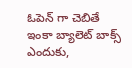ఓపెన్ గా చెబితే ఇంకా బ్యాలెట్ బాక్స్ ఎందుకు,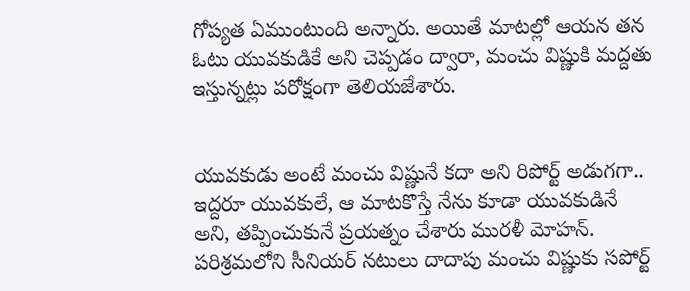గోప్యత ఏముంటుంది అన్నారు. అయితే మాటల్లో ఆయన తన ఓటు యువకుడికే అని చెప్పడం ద్వారా, మంచు విష్ణుకి మద్దతు ఇస్తున్నట్లు పరోక్షంగా తెలియజేశారు.


యువకుడు అంటే మంచు విష్ణునే కదా అని రిపోర్ట్ అడుగగా.. ఇద్దరూ యువకులే, ఆ మాటకొస్తే నేను కూడా యువకుడినే అని, తప్పించుకునే ప్రయత్నం చేశారు మురళీ మోహన్. పరిశ్రమలోని సీనియర్ నటులు దాదాపు మంచు విష్ణుకు సపోర్ట్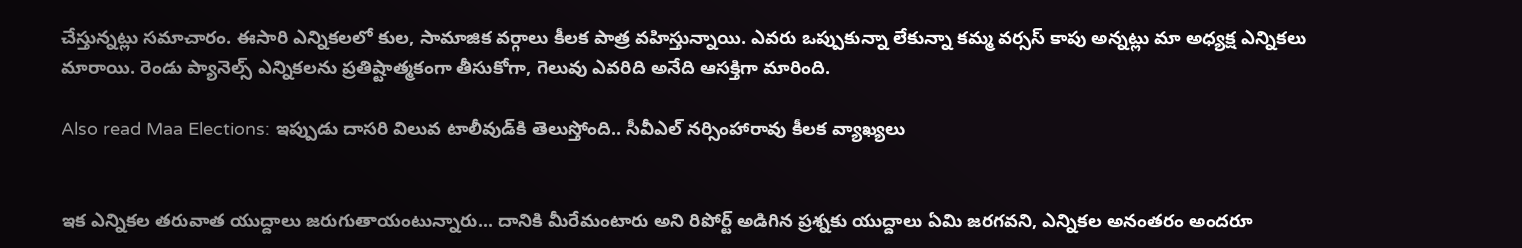చేస్తున్నట్లు సమాచారం. ఈసారి ఎన్నికలలో కుల, సామాజిక వర్గాలు కీలక పాత్ర వహిస్తున్నాయి. ఎవరు ఒప్పుకున్నా లేకున్నా కమ్మ వర్సస్ కాపు అన్నట్లు మా అధ్యక్ష ఎన్నికలు మారాయి. రెండు ప్యానెల్స్ ఎన్నికలను ప్రతిష్టాత్మకంగా తీసుకోగా, గెలువు ఎవరిది అనేది ఆసక్తిగా మారింది.

Also read Maa Elections: ఇప్పుడు దాసరి విలువ టాలీవుడ్‌కి తెలుస్తోంది.. సీవీఎల్ నర్సింహారావు కీలక వ్యాఖ్యలు


ఇక ఎన్నికల తరువాత యుద్దాలు జరుగుతాయంటున్నారు... దానికి మీరేమంటారు అని రిపోర్ట్ అడిగిన ప్రశ్నకు యుద్దాలు ఏమి జరగవని, ఎన్నికల అనంతరం అందరూ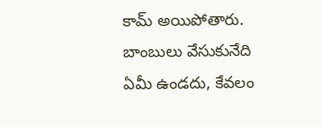కామ్ అయిపోతారు. బాంబులు వేసుకునేది ఏమీ ఉండదు, కేవలం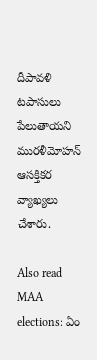దీపావళి టపాసులు పేలుతాయని మురళీమోహన్ ఆసక్తికర వ్యాఖ్యలు చేశారు.

Also read MAA elections: ఏం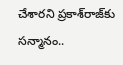చేశారని ప్రకాశ్‌రాజ్‌కు సన్మానం..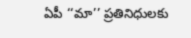ఏపీ ‘‘మా’’ ప్రతినిధులకు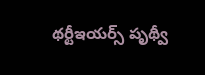థర్టీఇయర్స్ పృథ్వీ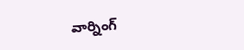వార్నింగ్